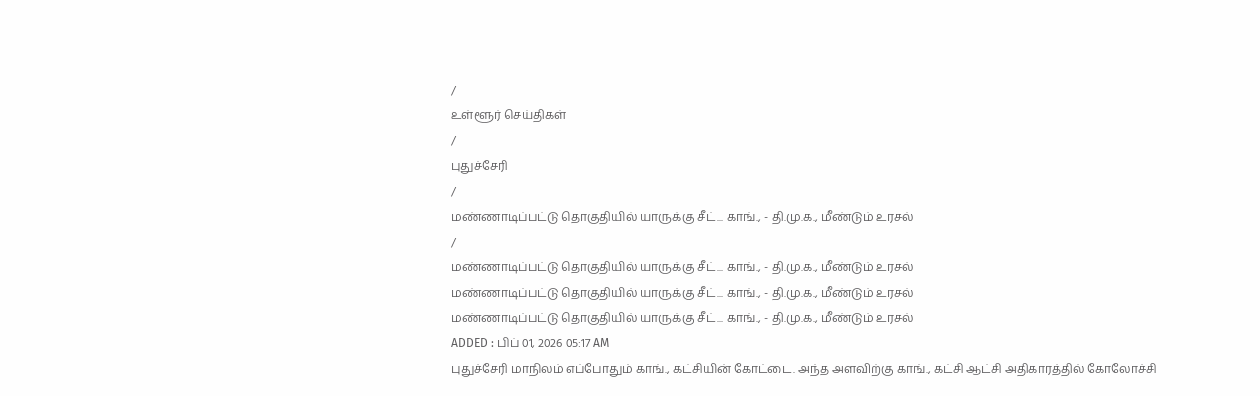/
உள்ளூர் செய்திகள்
/
புதுச்சேரி
/
மண்ணாடிப்பட்டு தொகுதியில் யாருக்கு சீட்... காங்., - தி.மு.க., மீண்டும் உரசல்
/
மண்ணாடிப்பட்டு தொகுதியில் யாருக்கு சீட்... காங்., - தி.மு.க., மீண்டும் உரசல்
மண்ணாடிப்பட்டு தொகுதியில் யாருக்கு சீட்... காங்., - தி.மு.க., மீண்டும் உரசல்
மண்ணாடிப்பட்டு தொகுதியில் யாருக்கு சீட்... காங்., - தி.மு.க., மீண்டும் உரசல்
ADDED : பிப் 01, 2026 05:17 AM
புதுச்சேரி மாநிலம் எப்போதும் காங்., கட்சியின் கோட்டை. அந்த அளவிற்கு காங்., கட்சி ஆட்சி அதிகாரத்தில் கோலோச்சி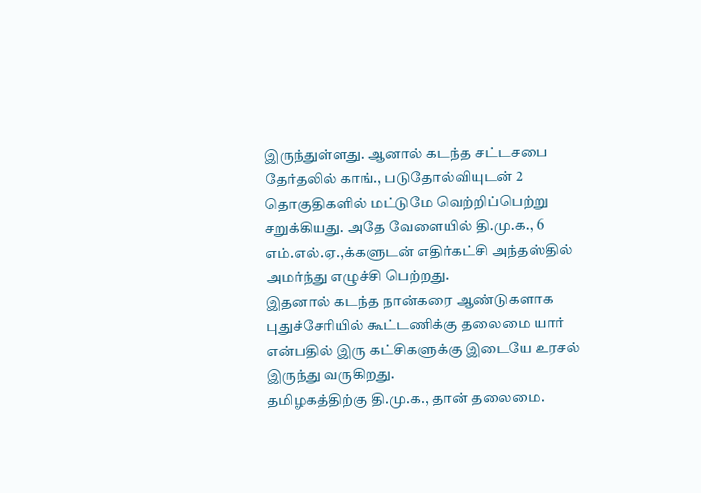இருந்துள்ளது. ஆனால் கடந்த சட்டசபை தேர்தலில் காங்., படுதோல்வியுடன் 2 தொகுதிகளில் மட்டுமே வெற்றிப்பெற்று சறுக்கியது. அதே வேளையில் தி.மு.க., 6 எம்.எல்.ஏ.,க்களுடன் எதிர்கட்சி அந்தஸ்தில் அமர்ந்து எழுச்சி பெற்றது.
இதனால் கடந்த நான்கரை ஆண்டுகளாக புதுச்சேரியில் கூட்டணிக்கு தலைமை யார் என்பதில் இரு கட்சிகளுக்கு இடையே உரசல் இருந்து வருகிறது.
தமிழகத்திற்கு தி.மு.க., தான் தலைமை.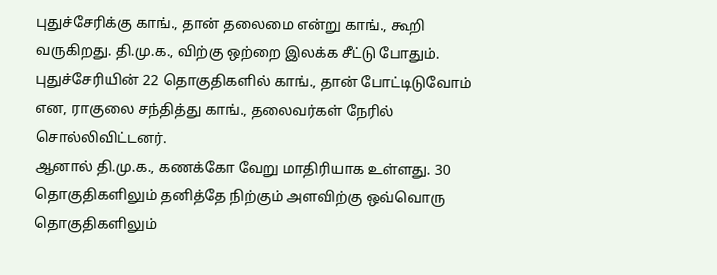புதுச்சேரிக்கு காங்., தான் தலைமை என்று காங்., கூறி வருகிறது. தி.மு.க., விற்கு ஒற்றை இலக்க சீட்டு போதும். புதுச்சேரியின் 22 தொகுதிகளில் காங்., தான் போட்டிடுவோம் என, ராகுலை சந்தித்து காங்., தலைவர்கள் நேரில் சொல்லிவிட்டனர்.
ஆனால் தி.மு.க., கணக்கோ வேறு மாதிரியாக உள்ளது. 30 தொகுதிகளிலும் தனித்தே நிற்கும் அளவிற்கு ஒவ்வொரு தொகுதிகளிலும்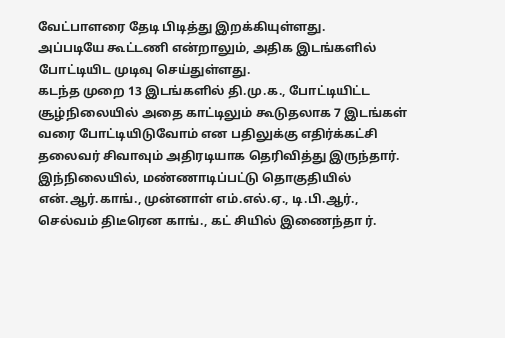வேட்பாளரை தேடி பிடித்து இறக்கியுள்ளது.
அப்படியே கூட்டணி என்றாலும், அதிக இடங்களில் போட்டியிட முடிவு செய்துள்ளது.
கடந்த முறை 13 இடங்களில் தி.மு.க., போட்டியிட்ட சூழ்நிலையில் அதை காட்டிலும் கூடுதலாக 7 இடங்கள் வரை போட்டியிடுவோம் என பதிலுக்கு எதிர்க்கட்சி தலைவர் சிவாவும் அதிரடியாக தெரிவித்து இருந்தார்.
இந்நிலையில், மண்ணாடிப்பட்டு தொகுதியில் என்.ஆர்.காங்., முன்னாள் எம்.எல்.ஏ., டி.பி.ஆர்., செல்வம் திடீரென காங்., கட் சியில் இணைந்தா ர்.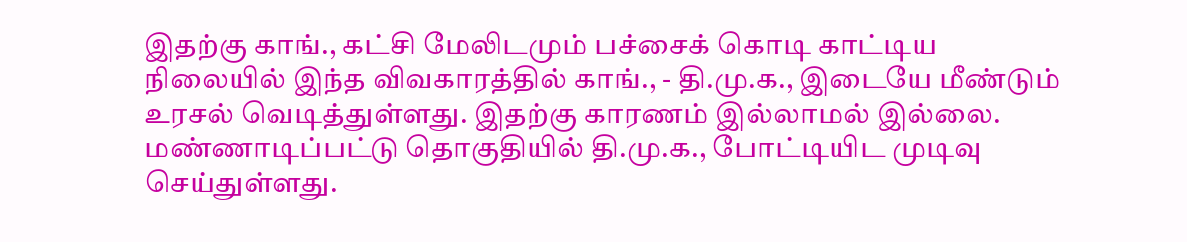இதற்கு காங்., கட்சி மேலிடமும் பச்சைக் கொடி காட்டிய நிலையில் இந்த விவகாரத்தில் காங்., - தி.மு.க., இடையே மீண்டும் உரசல் வெடித்துள்ளது. இதற்கு காரணம் இல்லாமல் இல்லை. மண்ணாடிப்பட்டு தொகுதியில் தி.மு.க., போட்டியிட முடிவு செய்துள்ளது.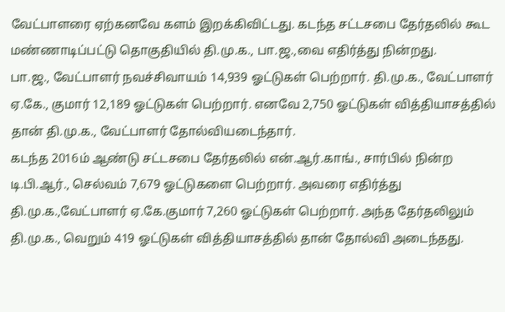வேட்பாளரை ஏற்கனவே களம் இறக்கிவிட்டது. கடந்த சட்டசபை தேர்தலில் கூட மண்ணாடிப்பட்டு தொகுதியில் தி.மு.க., பா.ஜ.,வை எதிர்த்து நின்றது.
பா.ஜ., வேட்பாளர் நவச்சிவாயம் 14,939 ஓட்டுகள் பெற்றார். தி.மு.க., வேட்பாளர் ஏ.கே., குமார் 12,189 ஓட்டுகள் பெற்றார். எனவே 2,750 ஓட்டுகள் வித்தியாசத்தில் தான் தி.மு.க., வேட்பாளர் தோல்வியடைந்தார்.
கடந்த 2016ம் ஆண்டு சட்டசபை தேர்தலில் என்.ஆர்.காங்., சார்பில் நின்ற டி.பி.ஆர்., செல்வம் 7,679 ஓட்டுகளை பெற்றார். அவரை எதிர்த்து தி.மு.க.,வேட்பாளர் ஏ.கே.குமார் 7,260 ஓட்டுகள் பெற்றார். அந்த தேர்தலிலும் தி.மு.க., வெறும் 419 ஓட்டுகள் வித்தியாசத்தில் தான் தோல்வி அடைந்தது.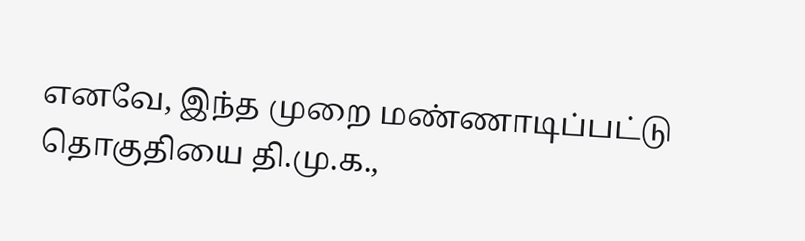எனவே, இந்த முறை மண்ணாடிப்பட்டு தொகுதியை தி.மு.க.,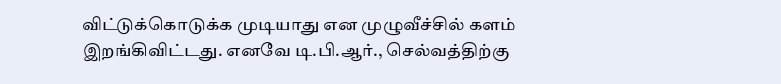விட்டுக்கொடுக்க முடியாது என முழுவீச்சில் களம் இறங்கிவிட்டது. எனவே டி.பி.ஆர்., செல்வத்திற்கு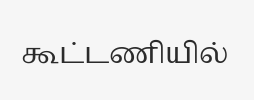கூட்டணியில்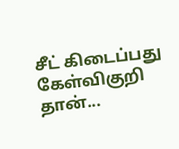சீட் கிடைப்பது கேள்விகுறி தான்...